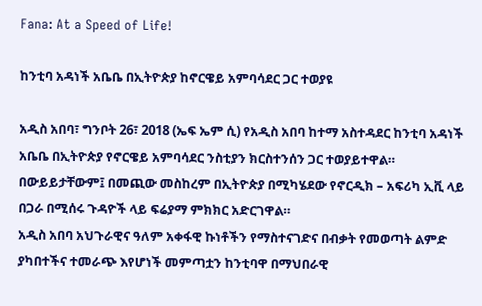Fana: At a Speed of Life!

ከንቲባ አዳነች አቤቤ በኢትዮጵያ ከኖርዌይ አምባሳደር ጋር ተወያዩ

አዲስ አበባ፣ ግንቦት 26፣ 2018 (ኤፍ ኤም ሲ) የአዲስ አበባ ከተማ አስተዳደር ከንቲባ አዳነች አቤቤ በኢትዮጵያ የኖርዌይ አምባሳደር ንስቲያን ክርስተንሰን ጋር ተወያይተዋል።
በውይይታቸውም፤ በመጪው መስከረም በኢትዮጵያ በሚካሄደው የኖርዲክ – አፍሪካ ኢቪ ላይ በጋራ በሚሰሩ ጉዳዮች ላይ ፍሬያማ ምክክር አድርገዋል።
አዲስ አበባ አህጉራዊና ዓለም አቀፋዊ ኩነቶችን የማስተናገድና በብቃት የመወጣት ልምድ ያካበተችና ተመራጭ እየሆነች መምጣቷን ከንቲባዋ በማህበራዊ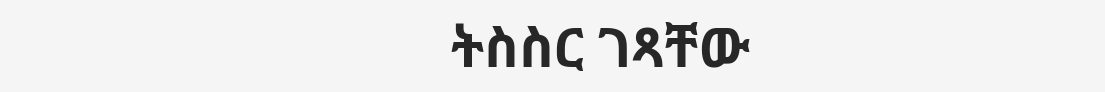ትስስር ገጻቸው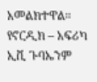አመልክተዋል።
የኖርዲክ – አፍሪካ ኢቪ ጉባኤንም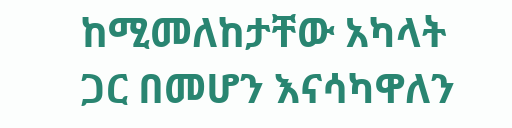ከሚመለከታቸው አካላት ጋር በመሆን እናሳካዋለን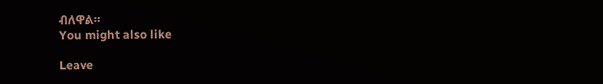ብለዋል።
You might also like

Leave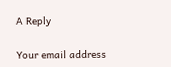A Reply

Your email address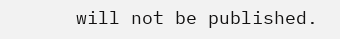will not be published.